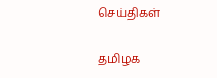செய்திகள்

தமிழக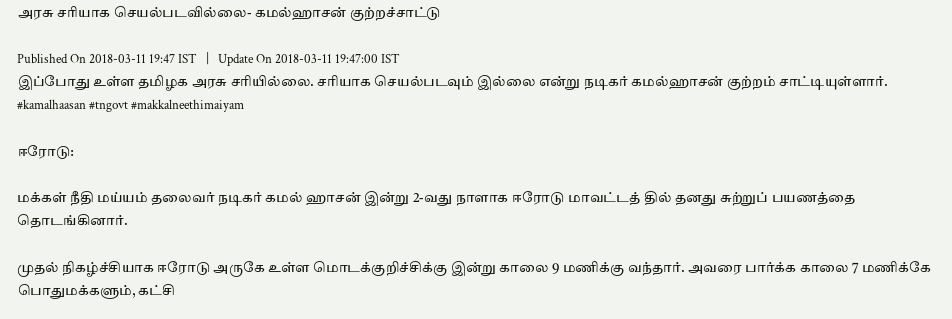அரசு சரியாக செயல்படவில்லை- கமல்ஹாசன் குற்றச்சாட்டு

Published On 2018-03-11 19:47 IST   |   Update On 2018-03-11 19:47:00 IST
இப்போது உள்ள தமிழக அரசு சரியில்லை. சரியாக செயல்படவும் இல்லை என்று நடிகர் கமல்ஹாசன் குற்றம் சாட்டியுள்ளார். #kamalhaasan #tngovt #makkalneethimaiyam

ஈரோடு:

மக்கள் நீதி மய்யம் தலைவர் நடிகர் கமல் ஹாசன் இன்று 2-வது நாளாக ஈரோடு மாவட்டத் தில் தனது சுற்றுப் பயணத்தை தொடங்கினார்.

முதல் நிகழ்ச்சியாக ஈரோடு அருகே உள்ள மொடக்குறிச்சிக்கு இன்று காலை 9 மணிக்கு வந்தார். அவரை பார்க்க காலை 7 மணிக்கே பொதுமக்களும், கட்சி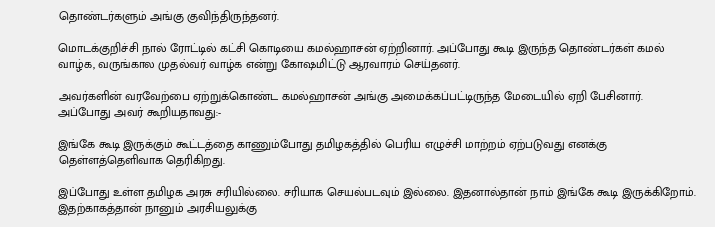தொண்டர்களும் அங்கு குவிந்திருந்தனர்.

மொடக்குறிச்சி நால் ரோட்டில் கட்சி கொடியை கமல்ஹாசன் ஏற்றினார். அப்போது கூடி இருந்த தொண்டர்கள் கமல் வாழ்க, வருங்கால முதல்வர் வாழ்க என்று கோ‌ஷமிட்டு ஆரவாரம் செய்தனர்.

அவர்களின் வரவேற்பை ஏற்றுக்கொண்ட கமல்ஹாசன் அங்கு அமைக்கப்பட்டிருந்த மேடையில் ஏறி பேசினார். அப்போது அவர் கூறியதாவது:-

இங்கே கூடி இருக்கும் கூட்டத்தை காணும்போது தமிழகத்தில் பெரிய எழுச்சி மாற்றம் ஏற்படுவது எனக்கு தெள்ளத்தெளிவாக தெரிகிறது.

இப்போது உள்ள தமிழக அரசு சரியில்லை. சரியாக செயல்படவும் இல்லை. இதனால்தான் நாம் இங்கே கூடி இருக்கிறோம். இதற்காகத்தான் நானும் அரசியலுக்கு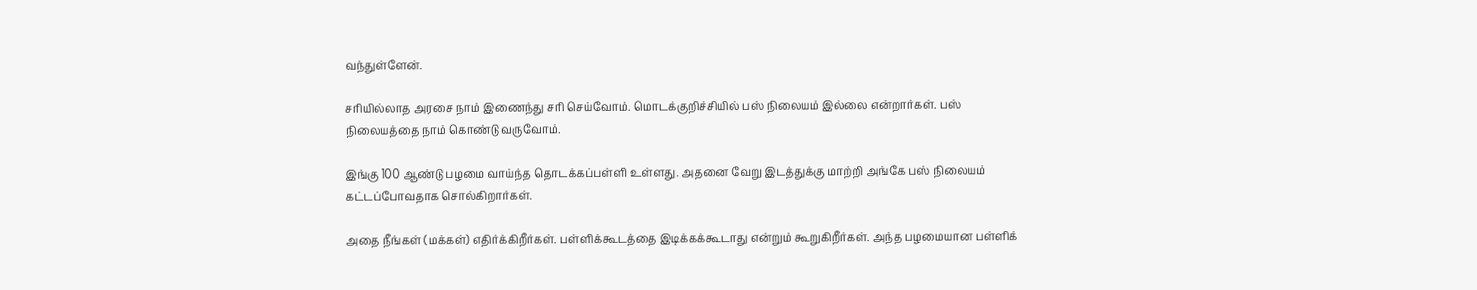வந்துள்ளேன்.

சரியில்லாத அரசை நாம் இணைந்து சரி செய்வோம். மொடக்குறிச்சியில் பஸ் நிலையம் இல்லை என்றார்கள். பஸ் நிலையத்தை நாம் கொண்டு வருவோம்.

இங்கு 100 ஆண்டு பழமை வாய்ந்த தொடக்கப்பள்ளி உள்ளது. அதனை வேறு இடத்துக்கு மாற்றி அங்கே பஸ் நிலையம் கட்டப்போவதாக சொல்கிறார்கள்.

அதை நீங்கள் (மக்கள்) எதிர்க்கிறீர்கள். பள்ளிக்கூடத்தை இடிக்கக்கூடாது என்றும் கூறுகிறீர்கள். அந்த பழமையான பள்ளிக்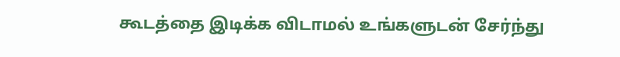கூடத்தை இடிக்க விடாமல் உங்களுடன் சேர்ந்து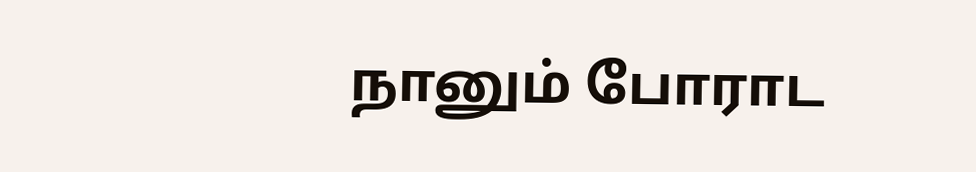நானும் போராட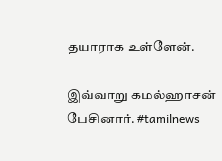தயாராக உள்ளேன்.

இவ்வாறு கமல்ஹாசன் பேசினார். #tamilnews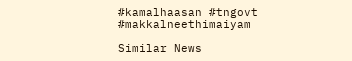#kamalhaasan #tngovt #makkalneethimaiyam

Similar News